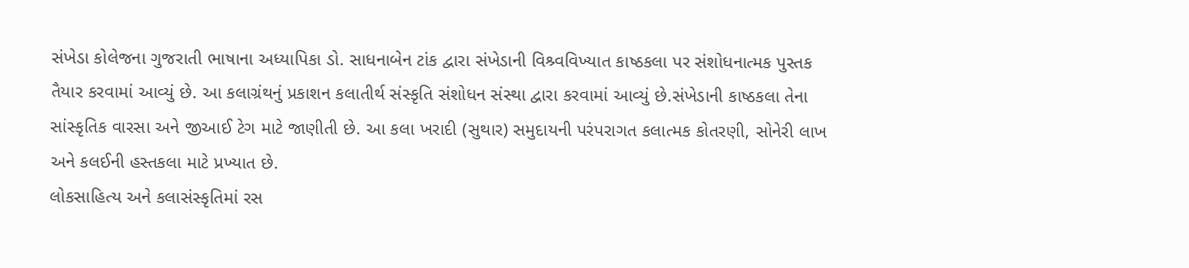સંખેડા કોલેજના ગુજરાતી ભાષાના અધ્યાપિકા ડો. સાધનાબેન ટાંક દ્વારા સંખેડાની વિશ્ર્વવિખ્યાત કાષ્ઠકલા પર સંશોધનાત્મક પુસ્તક તૈયાર કરવામાં આવ્યું છે. આ કલાગ્રંથનું પ્રકાશન કલાતીર્થ સંસ્કૃતિ સંશોધન સંસ્થા દ્વારા કરવામાં આવ્યું છે.સંખેડાની કાષ્ઠકલા તેના સાંસ્કૃતિક વારસા અને જીઆઈ ટેગ માટે જાણીતી છે. આ કલા ખરાદી (સુથાર) સમુદાયની પરંપરાગત કલાત્મક કોતરણી, સોનેરી લાખ અને કલઈની હસ્તકલા માટે પ્રખ્યાત છે.
લોકસાહિત્ય અને કલાસંસ્કૃતિમાં રસ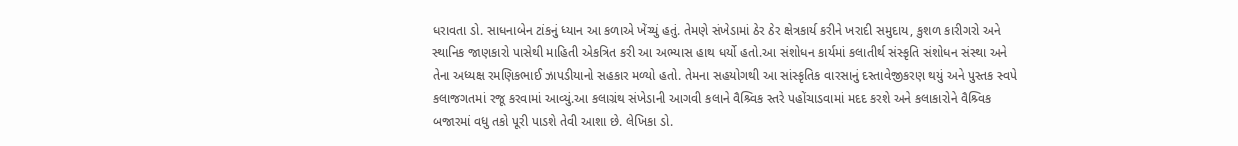ધરાવતા ડો. સાધનાબેન ટાંકનું ધ્યાન આ કળાએ ખેંચ્યું હતું. તેમણે સંખેડામાં ઠેર ઠેર ક્ષેત્રકાર્ય કરીને ખરાદી સમુદાય, કુશળ કારીગરો અને સ્થાનિક જાણકારો પાસેથી માહિતી એકત્રિત કરી આ અભ્યાસ હાથ ધર્યો હતો.આ સંશોધન કાર્યમાં કલાતીર્થ સંસ્કૃતિ સંશોધન સંસ્થા અને તેના અધ્યક્ષ રમણિકભાઈ ઝાપડીયાનો સહકાર મળ્યો હતો. તેમના સહયોગથી આ સાંસ્કૃતિક વારસાનું દસ્તાવેજીકરણ થયું અને પુસ્તક સ્વપે કલાજગતમાં રજૂ કરવામાં આવ્યું.આ કલાગ્રંથ સંખેડાની આગવી કલાને વૈશ્ર્વિક સ્તરે પહોંચાડવામાં મદદ કરશે અને કલાકારોને વૈશ્ર્વિક બજારમાં વધુ તકો પૂરી પાડશે તેવી આશા છે. લેખિકા ડો.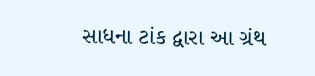સાધના ટાંક દ્વારા આ ગ્રંથ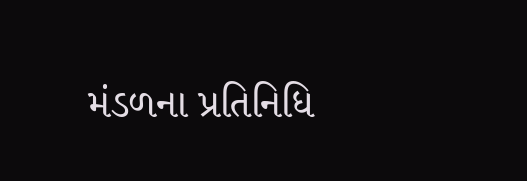મંડળના પ્રતિનિધિ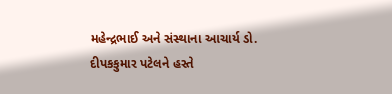મહેન્દ્રભાઈ અને સંસ્થાના આચાર્ય ડો. દીપકકુમાર પટેલને હસ્તે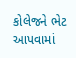કોલેજને ભેટ આપવામાં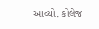આવ્યો. કોલેજ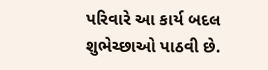પરિવારે આ કાર્ય બદલ શુભેચ્છાઓ પાઠવી છે.